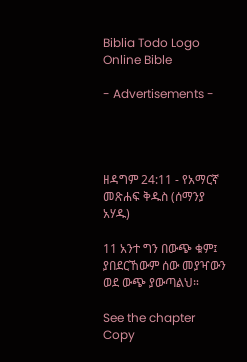Biblia Todo Logo
Online Bible

- Advertisements -




ዘዳግም 24:11 - የአማርኛ መጽሐፍ ቅዱስ (ሰማንያ አሃዱ)

11 አንተ ግን በውጭ ቁም፤ ያበደርኸውም ሰው መያዣውን ወደ ውጭ ያውጣልህ።

See the chapter Copy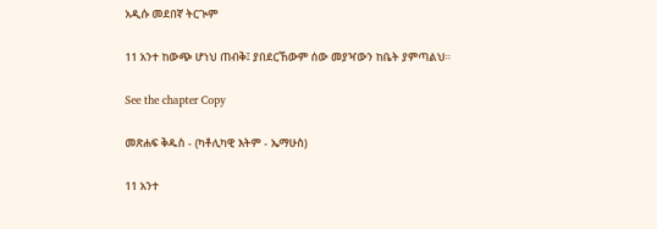አዲሱ መደበኛ ትርጒም

11 አንተ ከውጭ ሆነህ ጠብቅ፤ ያበደርኸውም ሰው መያዣውን ከቤት ያምጣልህ።

See the chapter Copy

መጽሐፍ ቅዱስ - (ካቶሊካዊ እትም - ኤማሁስ)

11 አንተ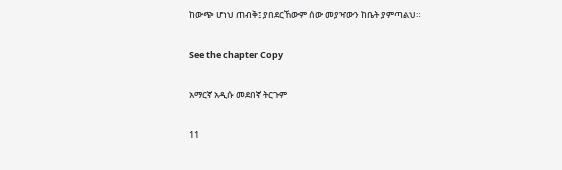ከውጭ ሆነህ ጠብቅ፤ ያበደርኸውም ሰው መያዣውን ከቤት ያምጣልህ።

See the chapter Copy

አማርኛ አዲሱ መደበኛ ትርጉም

11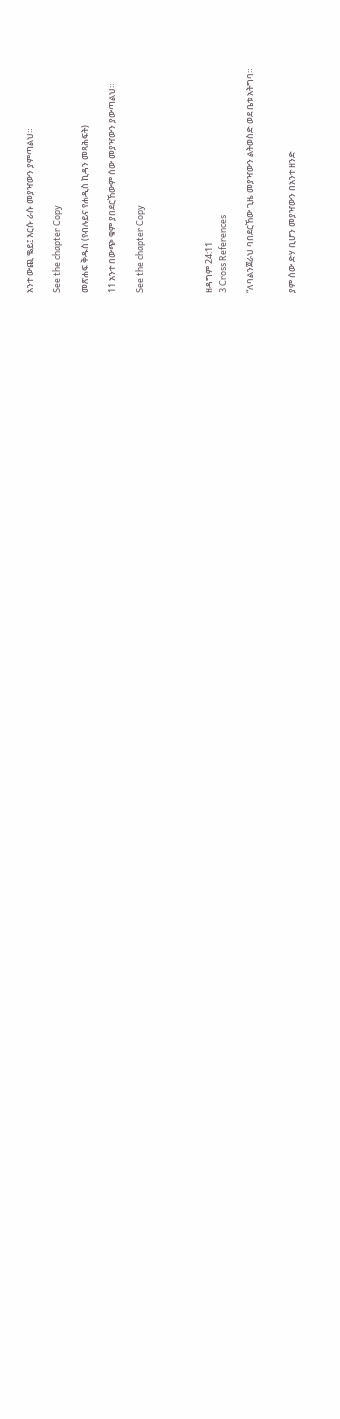አንተ ውጪ ቈይ፤ እርሱ ራሱ መያዣውን ያምጣልህ።

See the chapter Copy

መጽሐፍ ቅዱስ (የብሉይና የሐዲስ ኪዳን መጻሕፍት)

11 አንተ በውጭ ቁም ያበደርኸውም ሰው መያዣውን ያውጣልህ።

See the chapter Copy




ዘዳግም 24:11
3 Cross References

“ለባልንጀራህ ባበደርኸው ጊዜ መያዣውን ልትወስድ ወደ ቤቱ አትግባ።


ያም ሰው ድሃ ቢሆን መያዣውን በአንተ ዘንድ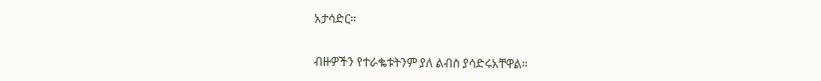አታሳድር።


ብዙዎችን የተራቈቱትንም ያለ ልብስ ያሳድሩአቸዋል።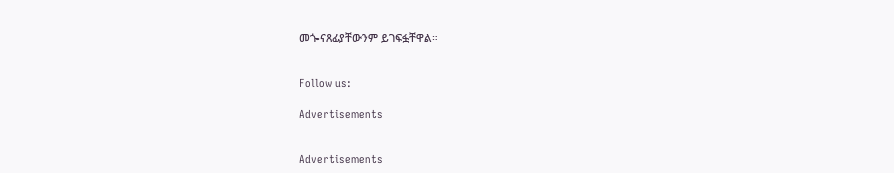መጐናጸፊያቸውንም ይገፍፏቸዋል።


Follow us:

Advertisements


Advertisements